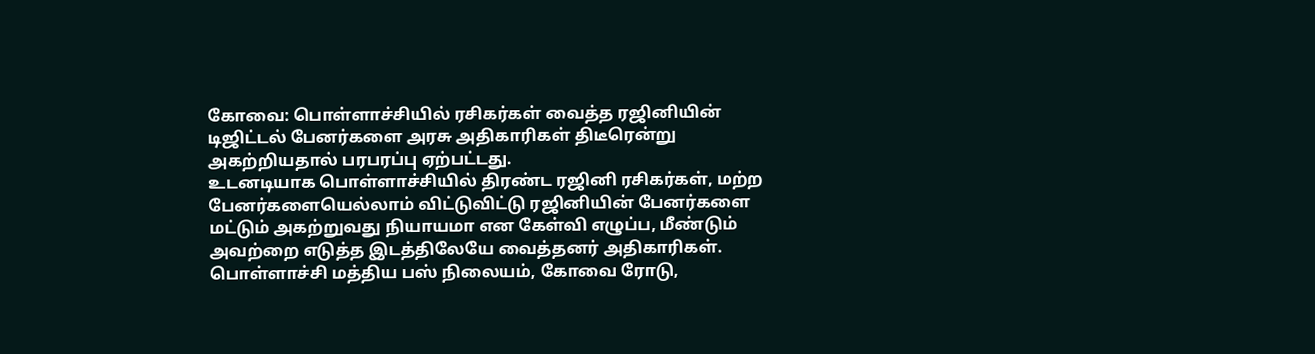கோவை: பொள்ளாச்சியில் ரசிகர்கள் வைத்த ரஜினியின் டிஜிட்டல் பேனர்களை அரசு அதிகாரிகள் திடீரென்று அகற்றியதால் பரபரப்பு ஏற்பட்டது.
உடனடியாக பொள்ளாச்சியில் திரண்ட ரஜினி ரசிகர்கள், மற்ற பேனர்களையெல்லாம் விட்டுவிட்டு ரஜினியின் பேனர்களை மட்டும் அகற்றுவது நியாயமா என கேள்வி எழுப்ப, மீண்டும் அவற்றை எடுத்த இடத்திலேயே வைத்தனர் அதிகாரிகள்.
பொள்ளாச்சி மத்திய பஸ் நிலையம், கோவை ரோடு,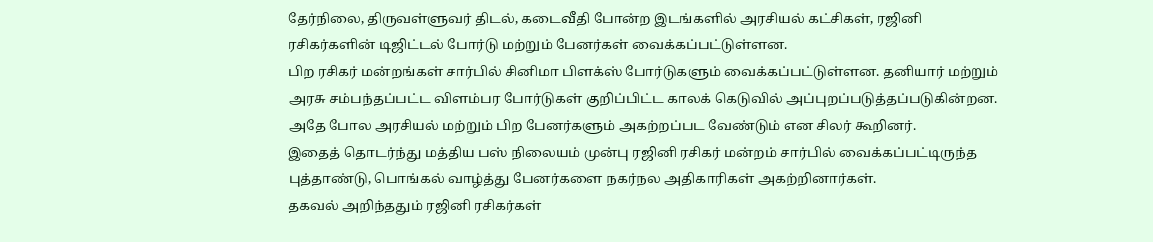தேர்நிலை, திருவள்ளுவர் திடல், கடைவீதி போன்ற இடங்களில் அரசியல் கட்சிகள், ரஜினி ரசிகர்களின் டிஜிட்டல் போர்டு மற்றும் பேனர்கள் வைக்கப்பட்டுள்ளன.
பிற ரசிகர் மன்றங்கள் சார்பில் சினிமா பிளக்ஸ் போர்டுகளும் வைக்கப்பட்டுள்ளன. தனியார் மற்றும் அரசு சம்பந்தப்பட்ட விளம்பர போர்டுகள் குறிப்பிட்ட காலக் கெடுவில் அப்புறப்படுத்தப்படுகின்றன. அதே போல அரசியல் மற்றும் பிற பேனர்களும் அகற்றப்பட வேண்டும் என சிலர் கூறினர்.
இதைத் தொடர்ந்து மத்திய பஸ் நிலையம் முன்பு ரஜினி ரசிகர் மன்றம் சார்பில் வைக்கப்பட்டிருந்த புத்தாண்டு, பொங்கல் வாழ்த்து பேனர்களை நகர்நல அதிகாரிகள் அகற்றினார்கள்.
தகவல் அறிந்ததும் ரஜினி ரசிகர்கள்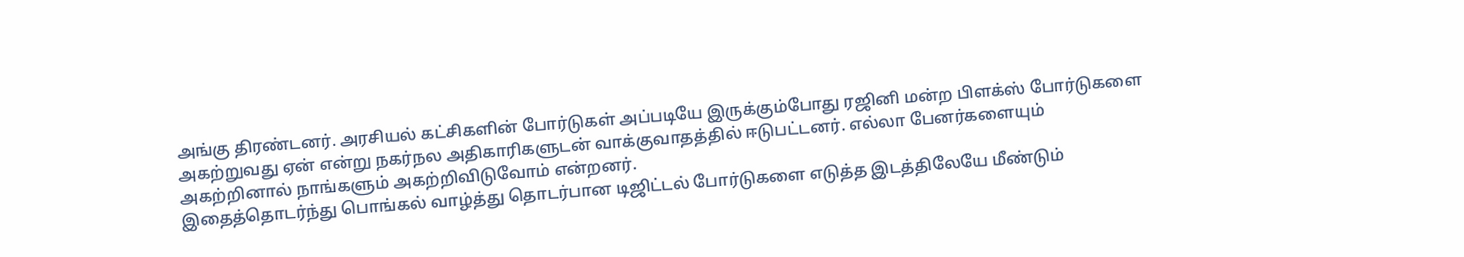அங்கு திரண்டனர். அரசியல் கட்சிகளின் போர்டுகள் அப்படியே இருக்கும்போது ரஜினி மன்ற பிளக்ஸ் போர்டுகளை அகற்றுவது ஏன் என்று நகர்நல அதிகாரிகளுடன் வாக்குவாதத்தில் ஈடுபட்டனர். எல்லா பேனர்களையும் அகற்றினால் நாங்களும் அகற்றிவிடுவோம் என்றனர்.
இதைத்தொடர்ந்து பொங்கல் வாழ்த்து தொடர்பான டிஜிட்டல் போர்டுகளை எடுத்த இடத்திலேயே மீண்டும்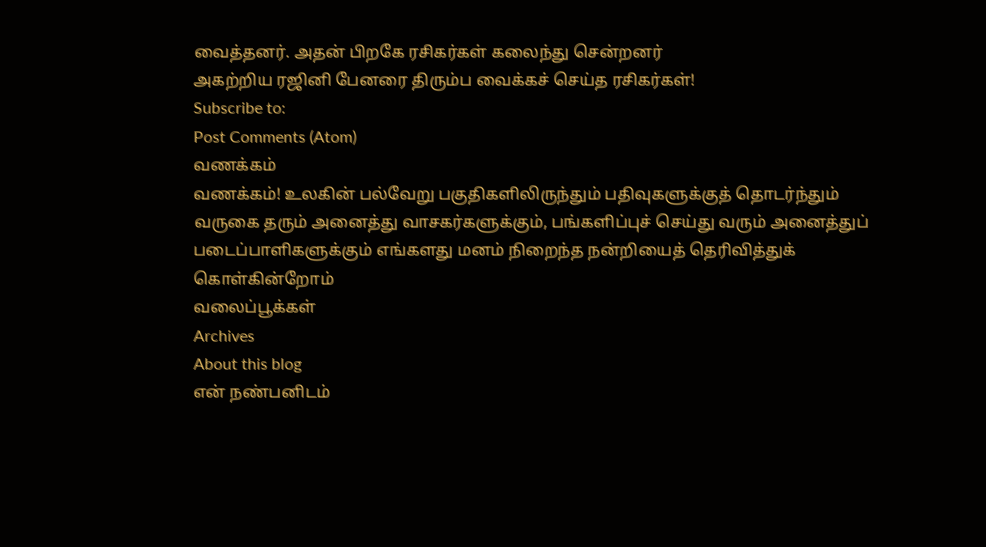வைத்தனர். அதன் பிறகே ரசிகர்கள் கலைந்து சென்றனர்
அகற்றிய ரஜினி பேனரை திரும்ப வைக்கச் செய்த ரசிகர்கள்!
Subscribe to:
Post Comments (Atom)
வணக்கம்
வணக்கம்! உலகின் பல்வேறு பகுதிகளிலிருந்தும் பதிவுகளுக்குத் தொடர்ந்தும் வருகை தரும் அனைத்து வாசகர்களுக்கும், பங்களிப்புச் செய்து வரும் அனைத்துப் படைப்பாளிகளுக்கும் எங்களது மனம் நிறைந்த நன்றியைத் தெரிவித்துக் கொள்கின்றோம்
வலைப்பூக்கள்
Archives
About this blog
என் நண்பனிடம்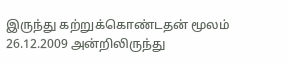இருந்து கற்றுக்கொண்டதன் மூலம் 26.12.2009 அன்றிலிருந்து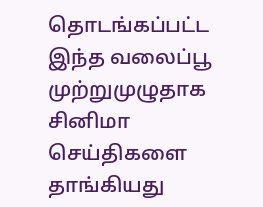தொடங்கப்பட்ட இந்த வலைப்பூ முற்றுமுழுதாக சினிமா செய்திகளை தாங்கியது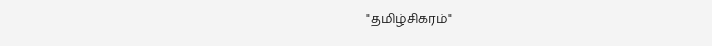"தமிழ்சிகரம்"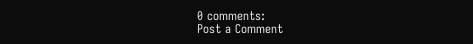0 comments:
Post a Comment